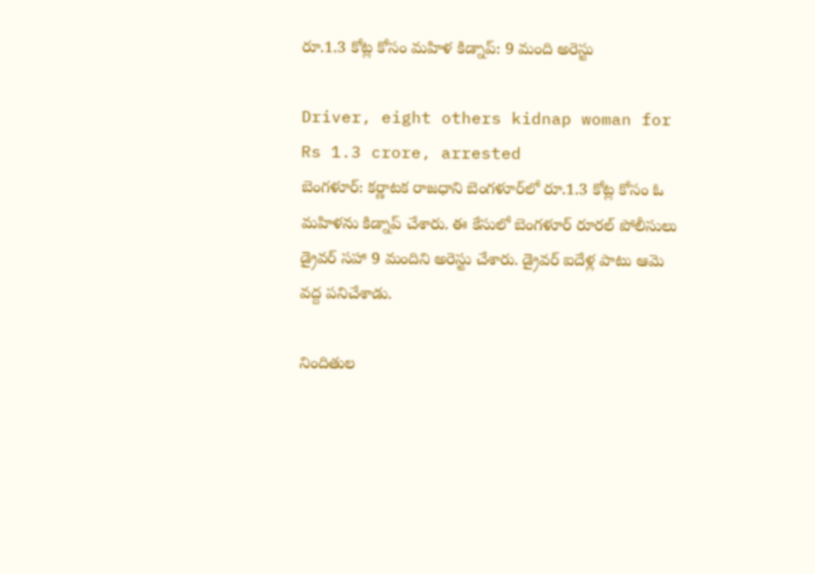రూ.1.3 కోట్ల కోసం మహిళ కిడ్నాప్: 9 మంది అరెస్టు

Driver, eight others kidnap woman for Rs 1.3 crore, arrested
బెంగళూర్: కర్ణాటక రాజధాని బెంగళూర్‌లో రూ.1.3 కోట్ల కోసం ఓ మహిళను కిడ్నాప్ చేశారు. ఈ కేసులో బెంగళూర్ రూరల్ పోలీసులు డ్రైవర్ సహా 9 మందిని అరెస్టు చేశారు. డ్రైవర్ ఐదేళ్ల పాటు ఆమె వద్ద పనిచేశాడు.

నిందితుల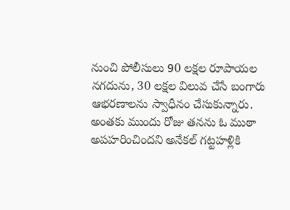నుంచి పోలీసులు 90 లక్షల రూపాయల నగదును, 30 లక్షల విలువ చేసే బంగారు ఆభరణాలను స్వాధీనం చేసుకున్నారు. అంతకు ముందు రోజు తనను ఓ ముఠా అపహరించిందని అనేకల్ గట్టహళ్లికి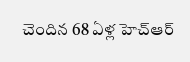చెందిన 68 ఏళ్ల హెచ్ఆర్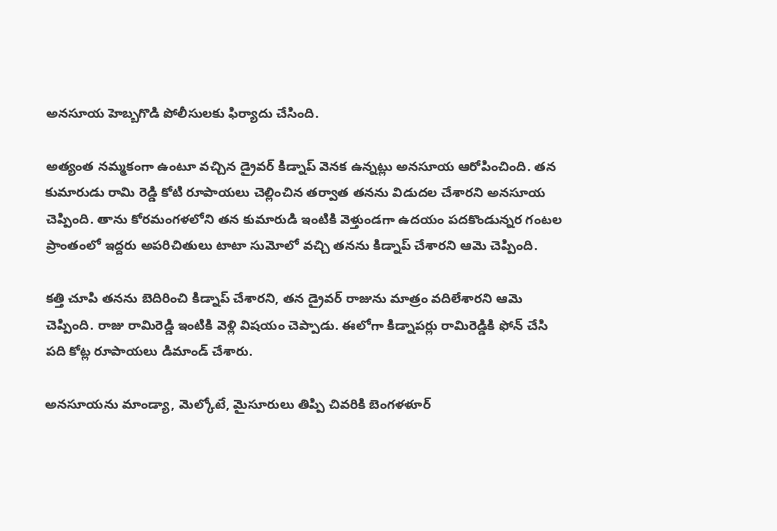అనసూయ హెబ్బగొడి పోలీసులకు ఫిర్యాదు చేసింది.

అత్యంత నమ్మకంగా ఉంటూ వచ్చిన డ్రైవర్ కిడ్నాప్ వెనక ఉన్నట్లు అనసూయ ఆరోపించింది. తన కుమారుడు రామి రెడ్డి కోటి రూపాయలు చెల్లించిన తర్వాత తనను విడుదల చేశారని అనసూయ చెప్పింది. తాను కోరమంగళలోని తన కుమారుడి ఇంటికి వెళ్తుండగా ఉదయం పదకొండున్నర గంటల ప్రాంతంలో ఇద్దరు అపరిచితులు టాటా సుమోలో వచ్చి తనను కిడ్నాప్ చేశారని ఆమె చెప్పింది.

కత్తి చూపి తనను బెదిరించి కిడ్నాప్ చేశారని, తన డ్రైవర్ రాజును మాత్రం వదిలేశారని ఆమె చెప్పింది. రాజు రామిరెడ్డి ఇంటికి వెళ్లి విషయం చెప్పాడు. ఈలోగా కిడ్నాపర్లు రామిరెడ్డికి ఫోన్ చేసి పది కోట్ల రూపాయలు డిమాండ్ చేశారు.

అనసూయను మాండ్యా, మెల్కోటే, మైసూరులు తిప్పి చివరికి బెంగళళూర్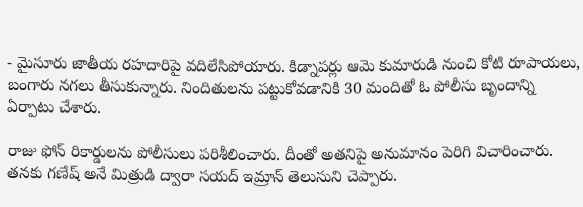- మైసూరు జాతీయ రహదారిపై వదిలేసిపోయారు. కిడ్నాపర్లు ఆమె కుమారుడి నుంచి కోటి రూపాయలు, బంగారు నగలు తీసుకున్నారు. నిందితులను పట్టుకోవడానికి 30 మందితో ఓ పోలీసు బృందాన్ని ఏర్పాటు చేశారు.

రాజు ఫోన్ రికార్డులను పోలీసులు పరిశీలించారు. దీంతో అతనిపై అనుమానం పెరిగి విచారించారు. తనకు గణేష్ అనే మిత్రుడి ద్వారా సయద్ ఇమ్రాన్ తెలుసుని చెప్పారు.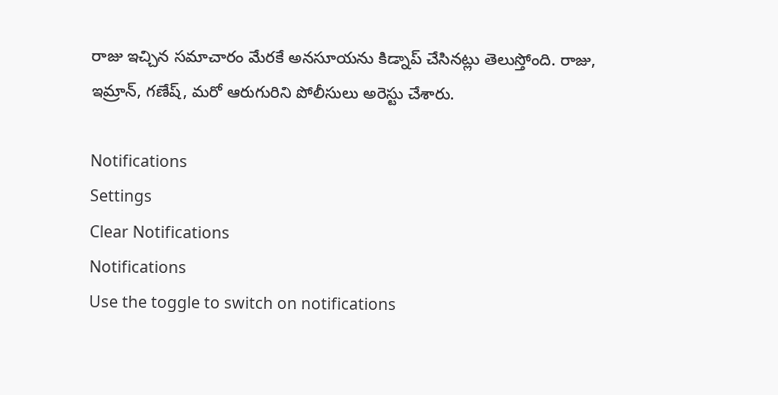రాజు ఇచ్చిన సమాచారం మేరకే అనసూయను కిడ్నాప్ చేసినట్లు తెలుస్తోంది. రాజు, ఇమ్రాన్, గణేష్, మరో ఆరుగురిని పోలీసులు అరెస్టు చేశారు.

Notifications
Settings
Clear Notifications
Notifications
Use the toggle to switch on notifications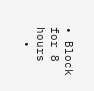• Block for 8 hours
  •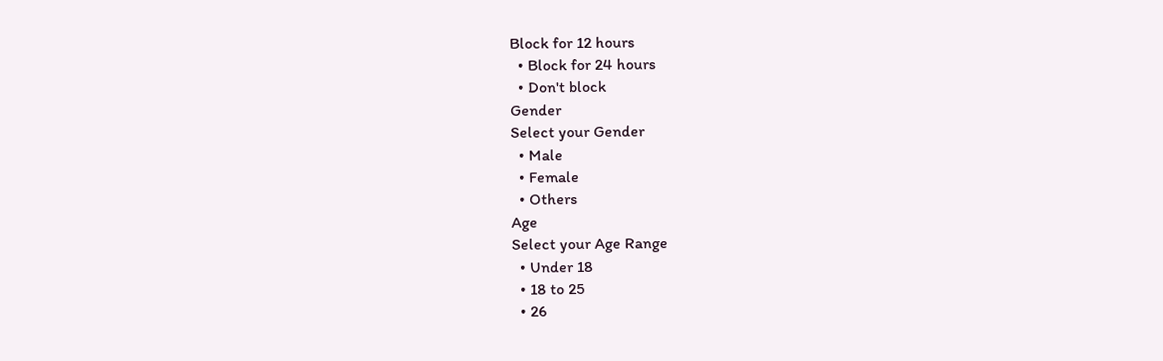Block for 12 hours
  • Block for 24 hours
  • Don't block
Gender
Select your Gender
  • Male
  • Female
  • Others
Age
Select your Age Range
  • Under 18
  • 18 to 25
  • 26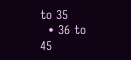to 35
  • 36 to 45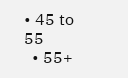• 45 to 55
  • 55+